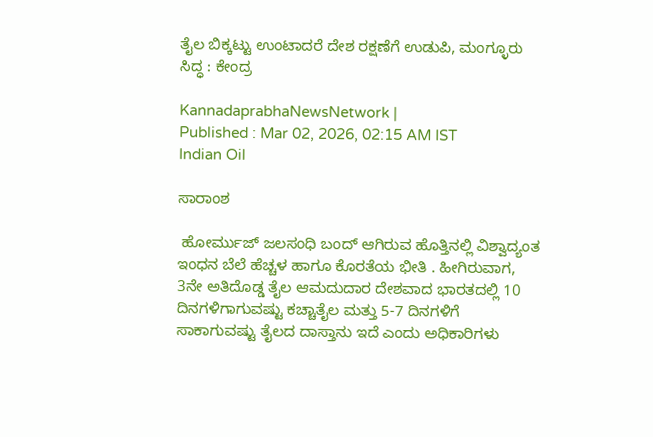ತೈಲ ಬಿಕ್ಕಟ್ಟು ಉಂಟಾದರೆ ದೇಶ ರಕ್ಷಣೆಗೆ ಉಡುಪಿ, ಮಂಗ್ಳೂರು ಸಿದ್ಧ : ಕೇಂದ್ರ

KannadaprabhaNewsNetwork |
Published : Mar 02, 2026, 02:15 AM IST
Indian Oil

ಸಾರಾಂಶ

 ಹೋರ್ಮುಜ್‌ ಜಲಸಂಧಿ ಬಂದ್‌ ಆಗಿರುವ ಹೊತ್ತಿನಲ್ಲಿ ವಿಶ್ವಾದ್ಯಂತ ಇಂಧನ ಬೆಲೆ ಹೆಚ್ಚಳ ಹಾಗೂ ಕೊರತೆಯ ಭೀತಿ . ಹೀಗಿರುವಾಗ, 3ನೇ ಅತಿದೊಡ್ಡ ತೈಲ ಆಮದುದಾರ ದೇಶವಾದ ಭಾರತದಲ್ಲಿ 10 ದಿನಗಳಿಗಾಗುವಷ್ಟು ಕಚ್ಚಾತೈಲ ಮತ್ತು 5-7 ದಿನಗಳಿಗೆ ಸಾಕಾಗುವಷ್ಟು ತೈಲದ ದಾಸ್ತಾನು ಇದೆ ಎಂದು ಅಧಿಕಾರಿಗಳು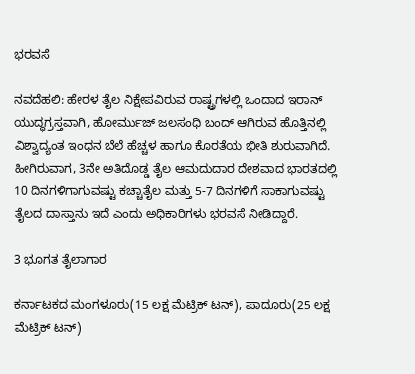ಭರವಸೆ

ನವದೆಹಲಿ: ಹೇರಳ ತೈಲ ನಿಕ್ಷೇಪವಿರುವ ರಾಷ್ಟ್ರಗಳಲ್ಲಿ ಒಂದಾದ ಇರಾನ್‌ ಯುದ್ಧಗ್ರಸ್ತವಾಗಿ, ಹೋರ್ಮುಜ್‌ ಜಲಸಂಧಿ ಬಂದ್‌ ಆಗಿರುವ ಹೊತ್ತಿನಲ್ಲಿ ವಿಶ್ವಾದ್ಯಂತ ಇಂಧನ ಬೆಲೆ ಹೆಚ್ಚಳ ಹಾಗೂ ಕೊರತೆಯ ಭೀತಿ ಶುರುವಾಗಿದೆ. ಹೀಗಿರುವಾಗ, 3ನೇ ಅತಿದೊಡ್ಡ ತೈಲ ಆಮದುದಾರ ದೇಶವಾದ ಭಾರತದಲ್ಲಿ 10 ದಿನಗಳಿಗಾಗುವಷ್ಟು ಕಚ್ಚಾತೈಲ ಮತ್ತು 5-7 ದಿನಗಳಿಗೆ ಸಾಕಾಗುವಷ್ಟು ತೈಲದ ದಾಸ್ತಾನು ಇದೆ ಎಂದು ಅಧಿಕಾರಿಗಳು ಭರವಸೆ ನೀಡಿದ್ದಾರೆ.

3 ಭೂಗತ ತೈಲಾಗಾರ

ಕರ್ನಾಟಕದ ಮಂಗಳೂರು(15 ಲಕ್ಷ ಮೆಟ್ರಿಕ್‌ ಟನ್‌), ಪಾದೂರು(25 ಲಕ್ಷ ಮೆಟ್ರಿಕ್‌ ಟನ್‌)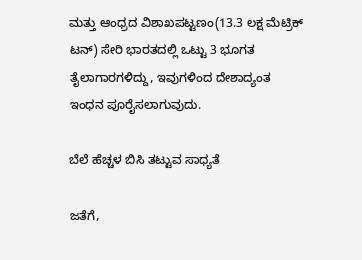ಮತ್ತು ಆಂಧ್ರದ ವಿಶಾಖಪಟ್ಟಣಂ(13.3 ಲಕ್ಷ ಮೆಟ್ರಿಕ್‌ ಟನ್‌) ಸೇರಿ ಭಾರತದಲ್ಲಿ ಒಟ್ಟು 3 ಭೂಗತ ತೈಲಾಗಾರಗಳಿದ್ದು, ಇವುಗಳಿಂದ ದೇಶಾದ್ಯಂತ ಇಂಧನ ಪೂರೈಸಲಾಗುವುದು.

ಬೆಲೆ ಹೆಚ್ಚಳ ಬಿಸಿ ತಟ್ಟುವ ಸಾಧ್ಯತೆ

ಜತೆಗೆ,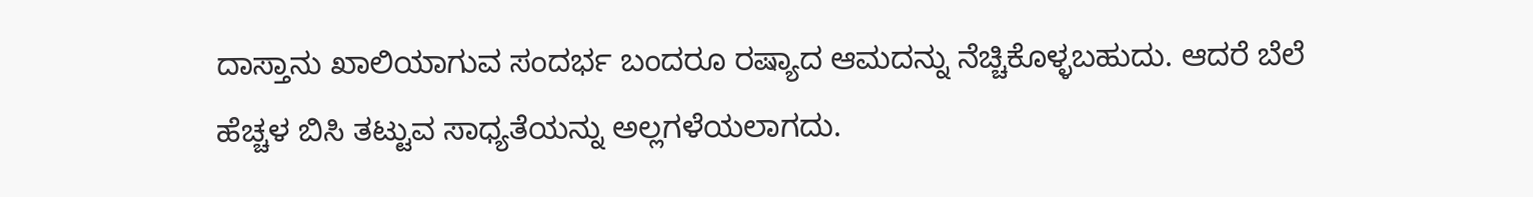ದಾಸ್ತಾನು ಖಾಲಿಯಾಗುವ ಸಂದರ್ಭ ಬಂದರೂ ರಷ್ಯಾದ ಆಮದನ್ನು ನೆಚ್ಚಿಕೊಳ್ಳಬಹುದು. ಆದರೆ ಬೆಲೆ ಹೆಚ್ಚಳ ಬಿಸಿ ತಟ್ಟುವ ಸಾಧ್ಯತೆಯನ್ನು ಅಲ್ಲಗಳೆಯಲಾಗದು.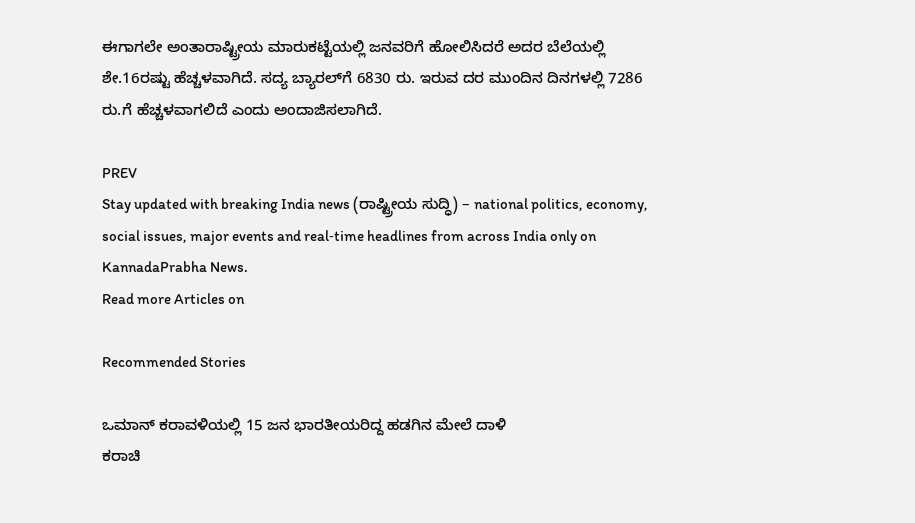ಈಗಾಗಲೇ ಅಂತಾರಾಷ್ಟ್ರೀಯ ಮಾರುಕಟ್ಟೆಯಲ್ಲಿ ಜನವರಿಗೆ ಹೋಲಿಸಿದರೆ ಅದರ ಬೆಲೆಯಲ್ಲಿ ಶೇ.16ರಷ್ಟು ಹೆಚ್ಚಳವಾಗಿದೆ. ಸದ್ಯ ಬ್ಯಾರಲ್‌ಗೆ 6830 ರು. ಇರುವ ದರ ಮುಂದಿನ ದಿನಗಳಲ್ಲಿ 7286 ರು.ಗೆ ಹೆಚ್ಚಳವಾಗಲಿದೆ ಎಂದು ಅಂದಾಜಿಸಲಾಗಿದೆ.

PREV
Stay updated with breaking India news (ರಾಷ್ಟ್ರೀಯ ಸುದ್ಧಿ) – national politics, economy, social issues, major events and real‑time headlines from across India only on KannadaPrabha News.
Read more Articles on

Recommended Stories

ಒಮಾನ್‌ ಕರಾವಳಿಯಲ್ಲಿ 15 ಜನ ಭಾರತೀಯರಿದ್ದ ಹಡಗಿನ ಮೇಲೆ ದಾಳಿ
ಕರಾಚಿ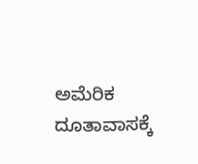ಅಮೆರಿಕ ದೂತಾವಾಸಕ್ಕೆ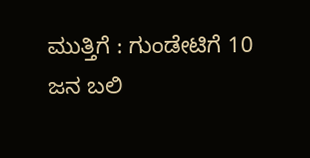ಮುತ್ತಿಗೆ : ಗುಂಡೇಟಿಗೆ 10 ಜನ ಬಲಿ